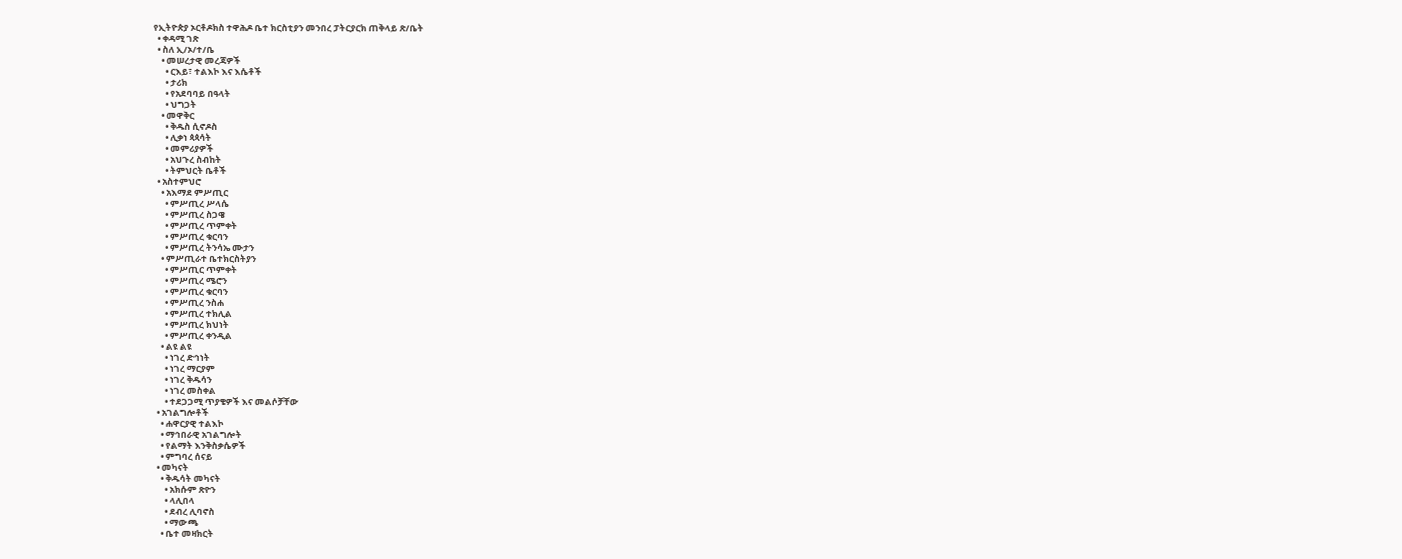የኢትዮጵያ ኦርቶዶክስ ተዋሕዶ ቤተ ክርስቲያን መንበረ ፓትርያርክ ጠቅላይ ጽ/ቤት
  • ቀዳሚ ገጽ
  • ስለ ኢ/ኦ/ተ/ቤ
    • መሠረታዊ መረጃዎች
      • ርእይ፣ ተልእኮ እና እሴቶች
      • ታሪክ
      • የአደባባይ በዓላት
      • ህግጋት
    • መዋቅር
      • ቅዱስ ሲኖዶስ
      • ሊቃነ ጳጳሳት
      • መምሪያዎች
      • አህጉረ ስብከት
      • ትምህርት ቤቶች
  • አስተምህሮ
    • አእማደ ምሥጢር
      • ምሥጢረ ሥላሴ
      • ምሥጢረ ስጋዌ
      • ምሥጢረ ጥምቀት
      • ምሥጢረ ቁርባን
      • ምሥጢረ ትንሳኤ ሙታን
    • ምሥጢራተ ቤተክርስትያን
      • ምሥጢር ጥምቀት
      • ምሥጢረ ሜሮን
      • ምሥጢረ ቁርባን
      • ምሥጢረ ንስሐ
      • ምሥጢረ ተክሊል
      • ምሥጢረ ክህነት
      • ምሥጢረ ቀንዲል
    • ልዩ ልዩ
      • ነገረ ድኅነት
      • ነገረ ማርያም
      • ነገረ ቅዱሳን
      • ነገረ መስቀል
      • ተደጋጋሚ ጥያቄዎች እና መልሶቻቸው
  • አገልግሎቶች
    • ሐዋርያዊ ተልእኮ
    • ማኅበራዊ አገልግሎት
    • የልማት እንቅስቃሴዎች
    • ምግባረ ሰናይ
  • መካናት
    • ቅዱሳት መካናት
      • አክሱም ጽዮን
      • ላሊበላ
      • ደብረ ሊባኖስ
      • ማውጫ
    • ቤተ መዛክርት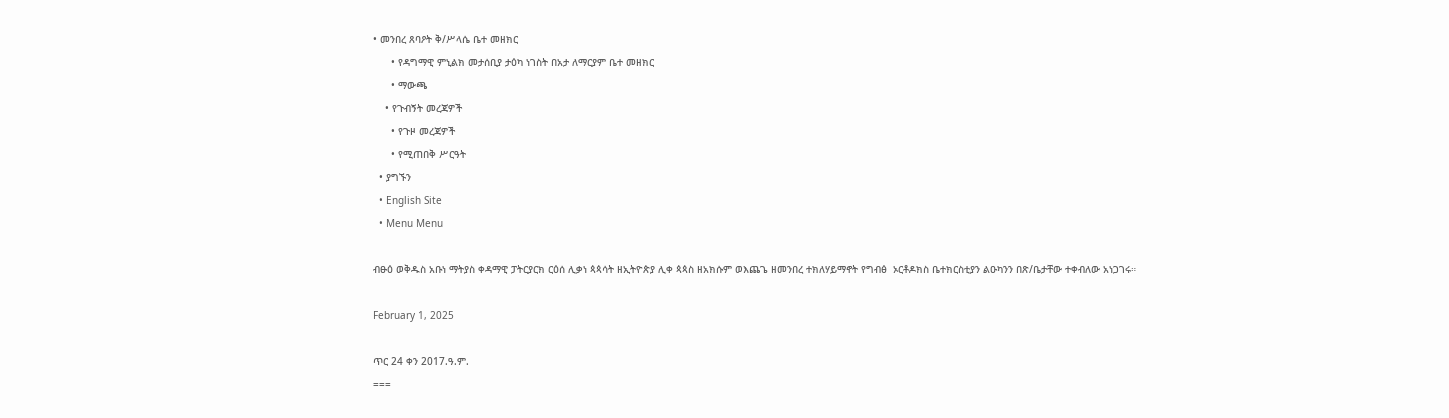• መንበረ ጸባዖት ቅ/ሥላሴ ቤተ መዘክር
      • የዳግማዊ ምኒልክ መታሰቢያ ታዕካ ነገስት በአታ ለማርያም ቤተ መዘክር
      • ማውጫ
    • የጉብኝት መረጃዎች
      • የጉዞ መረጃዎች
      • የሚጠበቅ ሥርዓት
  • ያግኙን
  • English Site
  • Menu Menu

ብፁዕ ወቅዱስ አቡነ ማትያስ ቀዳማዊ ፓትርያርክ ርዕሰ ሊቃነ ጳጳሳት ዘኢትዮጵያ ሊቀ ጳጳስ ዘአክሱም ወእጨጌ ዘመንበረ ተክለሃይማኖት የግብፅ  ኦርቶዶክስ ቤተክርስቲያን ልዑካንን በጽ/ቤታቸው ተቀብለው አነጋገሩ።

February 1, 2025

ጥር 24 ቀን 2017.ዓ.ም.
===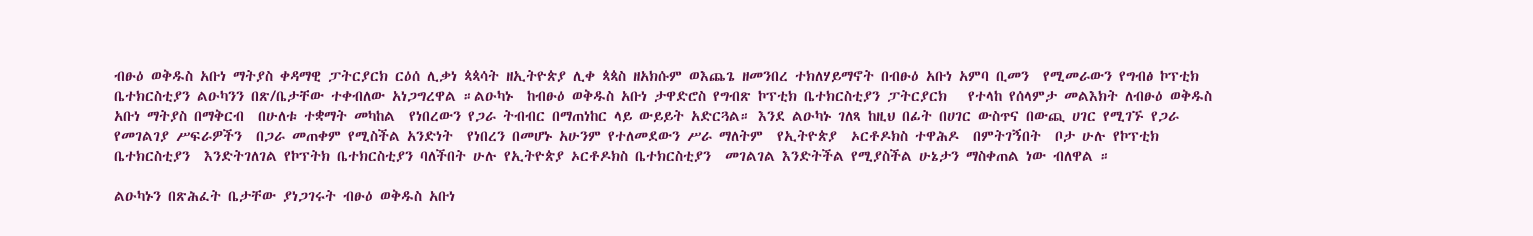ብፁዕ ወቅዱስ አቡነ ማትያስ ቀዳማዊ ፓትርያርክ ርዕሰ ሊቃነ ጳጳሳት ዘኢትዮጵያ ሊቀ ጳጳስ ዘአክሱም ወእጨጌ ዘመንበረ ተክለሃይማኖት በብፁዕ አቡነ አምባ ቢመን  የሚመራውን የግብፅ ኮፕቲክ ቤተክርስቲያን ልዑካንን በጽ/ቤታቸው ተቀብለው አነጋግረዋል ።ልዑካኑ  ከብፁዕ ወቅዱስ አቡነ ታዋድሮስ የግብጽ ኮፕቲክ ቤተክርስቲያን ፓትርያርክ   የተላከ የሰላምታ መልእክት ለብፁዕ ወቅዱስ አቡነ ማትያስ በማቅርብ  በሁለቱ ተቋማት መካከል  የነበረውን የጋራ ትብብር በማጠነከር ላይ ውይይት አድርጓል። እንደ ልዑካኑ ገለጻ ከዚህ በፊት በሀገር ውስጥና በውጪ ሀገር የሚገኙ የጋራ የመገልገያ ሥፍራዎችን  በጋራ መጠቀም የሚስችል አንድነት  የነበረን በመሆኑ አሁንም የተለመደውን ሥራ ማለትም  የኢትዮጵያ  ኦርቶዶክስ ተዋሕዶ  በምትገኝበት  ቦታ ሁሉ የኮፕቲክ ቤተክርስቲያን  እንድትገለገል የኮፕትክ ቤተክርስቲያን ባለችበት ሁሉ የኢትዮጵያ ኦርቶዶክስ ቤተክርስቲያን  መገልገል እንድትችል የሚያስችል ሁኔታን ማስቀጠል ነው ብለዋል ።

ልዑካኑን በጽሕፈት ቤታቸው ያነጋገሩት ብፁዕ ወቅዱስ አቡነ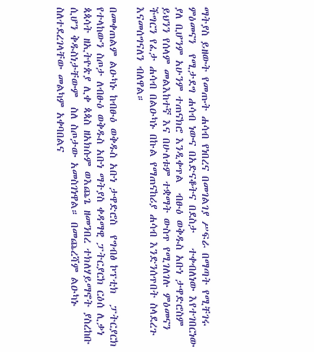ማትያስ ይዘውት የመጡት ሐሳብ የነበረና በመገልገያ ሥፍራ በማጣት የሚቸገሩ ምዕመናን  የሚታደግ ሐሳብ ነውና በአድናቆትና በደስታ   ተቀብለነው እየተገበርነው ያለ ቢሆንም አሁንም ተጠናክሮ እንዲቀጥል  ብፁዕ ወቅዱስ አቡነ ታዋድሮስም ይህንን የሰላም መልእከተኛ እና በሁለቱም ተቋማት ውስጥ የሚገለገሉ ምዕመናን ችግርን የፈታ ሐሳብ በልዑካኑ በኩል የማጠናከሪያ ሐሳብ እንድንሰጥበት ስላደረጉ እናመሰግናለን ብለዋል።

በመቀጠልም ልዑካኑ ከብፁዕ ወቅዱስ አቡነ ታዋድሮስ  የግብፅ ኮፕቲክ  ፓትርያርክ የተላከውን ስጦታ ለብፁዕ ወቅዱስ አቡነ ማትያስ ቀዳማዊ ፓትርያርክ ርዕሰ ሊቃነ ጳጳሳት ዘኢትዮጵያ ሊቀ ጳጳስ ዘአክሱም ወእጨጌ ዘመንበረ ተክለሃይማኖት ያስረከቡ ሲሆን ቅዱስነታቸውም  ስለ ስጦታው አመስገነዋል። በመጨረሻም ልዑካኑ ስለተደረገላቸው መልካም አቀባበልና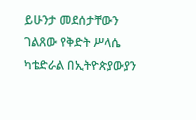ይሁንታ መደሰታቸውን ገልጸው የቅድት ሥላሴ ካቴድራል በኢትዮጵያውያን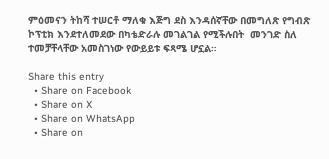ምዕመናን ትከሻ ተሠርቶ ማለቁ እጅግ ደስ እንዳሰኛቸው በመግለጽ የግብጽ ኮፕቲክ እንደተለመደው በካቴድራሉ መገልገል የሚችሉበት  መንገድ ስለ ተመቻቸላቸው አመስገነው የውይይቱ ፍጻሜ ሆኗል።

Share this entry
  • Share on Facebook
  • Share on X
  • Share on WhatsApp
  • Share on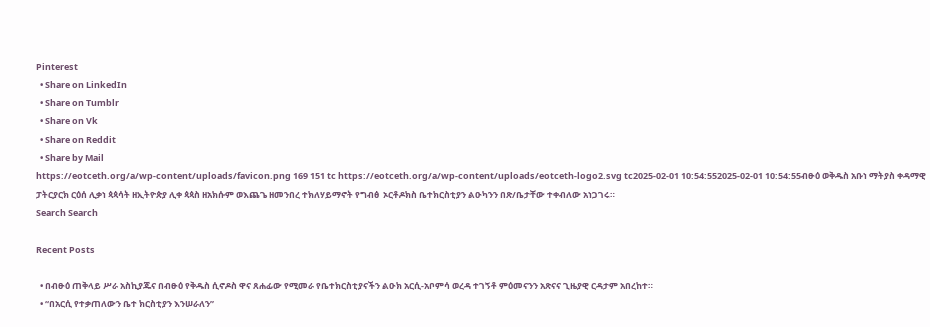Pinterest
  • Share on LinkedIn
  • Share on Tumblr
  • Share on Vk
  • Share on Reddit
  • Share by Mail
https://eotceth.org/a/wp-content/uploads/favicon.png 169 151 tc https://eotceth.org/a/wp-content/uploads/eotceth-logo2.svg tc2025-02-01 10:54:552025-02-01 10:54:55ብፁዕ ወቅዱስ አቡነ ማትያስ ቀዳማዊ ፓትርያርክ ርዕሰ ሊቃነ ጳጳሳት ዘኢትዮጵያ ሊቀ ጳጳስ ዘአክሱም ወእጨጌ ዘመንበረ ተክለሃይማኖት የግብፅ  ኦርቶዶክስ ቤተክርስቲያን ልዑካንን በጽ/ቤታቸው ተቀብለው አነጋገሩ።
Search Search

Recent Posts

  • በብፁዕ ጠቅላይ ሥራ አስኪያጁና በብፁዕ የቅዱስ ሲኖዶስ ዋና ጸሐፊው የሚመራ የቤተክርስቲያናችን ልዑክ አርሲ-አቦምሳ ወረዳ ተገኝቶ ምዕመናንን አጽናና ጊዜያዊ ርዳታም አበረከተ።
  • “በአርሲ የተቃጠለውን ቤተ ክርስቲያን እንሠራለን”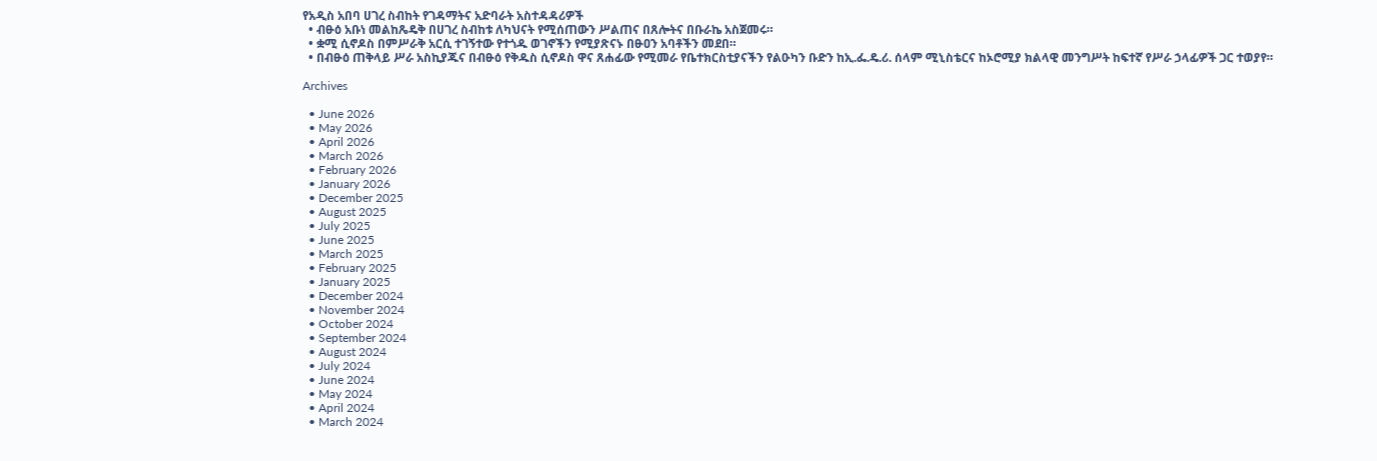የአዲስ አበባ ሀገረ ስብከት የገዳማትና አድባራት አስተዳዳሪዎች
  • ብፁዕ አቡነ መልከጼዴቅ በሀገረ ስብከቱ ለካህናት የሚሰጠውን ሥልጠና በጸሎትና በቡራኬ አስጀመሩ።
  • ቋሚ ሲኖዶስ በምሥራቅ አርሲ ተገኝተው የተጎዱ ወገኖችን የሚያጽናኑ በፁዐን አባቶችን መደበ።
  • በብፁዕ ጠቅላይ ሥራ አስኪያጁና በብፁዕ የቅዱስ ሲኖዶስ ዋና ጸሐፊው የሚመራ የቤተክርስቲያናችን የልዑካን ቡድን ከኢ.ፌ.ዴ.ሪ. ሰላም ሚኒስቴርና ከኦሮሚያ ክልላዊ መንግሥት ከፍተኛ የሥራ ኃላፊዎች ጋር ተወያየ።

Archives

  • June 2026
  • May 2026
  • April 2026
  • March 2026
  • February 2026
  • January 2026
  • December 2025
  • August 2025
  • July 2025
  • June 2025
  • March 2025
  • February 2025
  • January 2025
  • December 2024
  • November 2024
  • October 2024
  • September 2024
  • August 2024
  • July 2024
  • June 2024
  • May 2024
  • April 2024
  • March 2024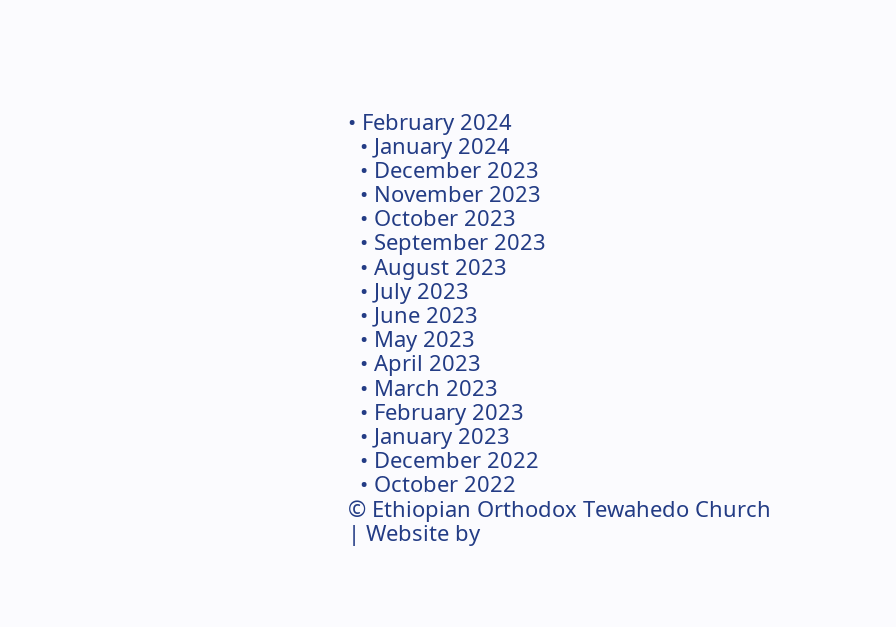• February 2024
  • January 2024
  • December 2023
  • November 2023
  • October 2023
  • September 2023
  • August 2023
  • July 2023
  • June 2023
  • May 2023
  • April 2023
  • March 2023
  • February 2023
  • January 2023
  • December 2022
  • October 2022
© Ethiopian Orthodox Tewahedo Church | Website by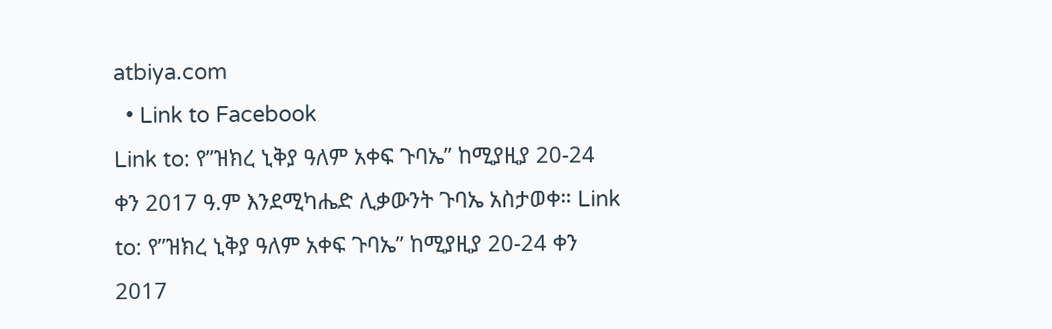atbiya.com
  • Link to Facebook
Link to: የ”ዝክረ ኒቅያ ዓለም አቀፍ ጉባኤ” ከሚያዚያ 20-24 ቀን 2017 ዓ.ም እንደሚካሔድ ሊቃውንት ጉባኤ አስታወቀ። Link to: የ”ዝክረ ኒቅያ ዓለም አቀፍ ጉባኤ” ከሚያዚያ 20-24 ቀን 2017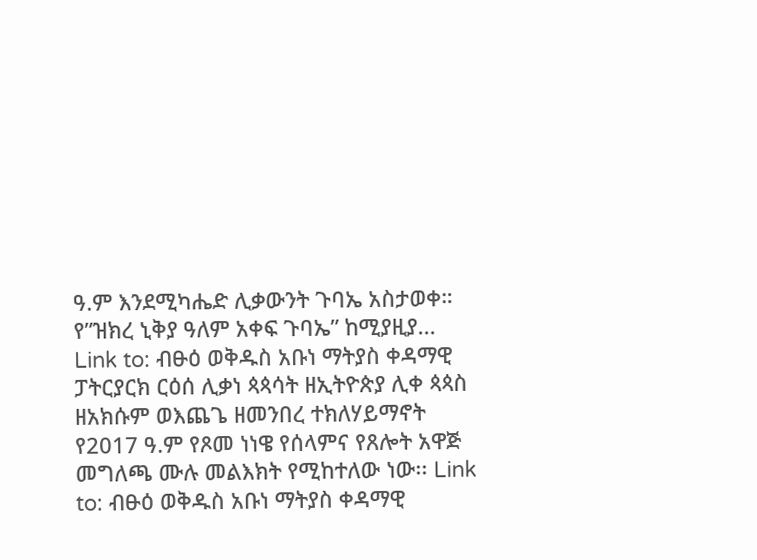ዓ.ም እንደሚካሔድ ሊቃውንት ጉባኤ አስታወቀ። የ”ዝክረ ኒቅያ ዓለም አቀፍ ጉባኤ” ከሚያዚያ... Link to: ብፁዕ ወቅዱስ አቡነ ማትያስ ቀዳማዊ ፓትርያርክ ርዕሰ ሊቃነ ጳጳሳት ዘኢትዮጵያ ሊቀ ጳጳስ ዘአክሱም ወእጨጌ ዘመንበረ ተክለሃይማኖት የ2017 ዓ.ም የጾመ ነነዌ የሰላምና የጸሎት አዋጅ መግለጫ ሙሉ መልእክት የሚከተለው ነው፡፡ Link to: ብፁዕ ወቅዱስ አቡነ ማትያስ ቀዳማዊ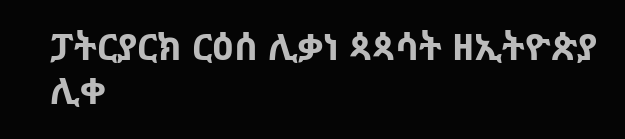ፓትርያርክ ርዕሰ ሊቃነ ጳጳሳት ዘኢትዮጵያ ሊቀ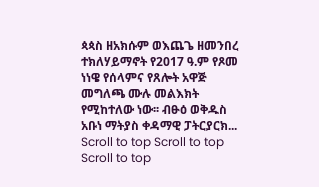ጳጳስ ዘአክሱም ወእጨጌ ዘመንበረ ተክለሃይማኖት የ2017 ዓ.ም የጾመ ነነዌ የሰላምና የጸሎት አዋጅ መግለጫ ሙሉ መልእክት የሚከተለው ነው፡፡ ብፁዕ ወቅዱስ አቡነ ማትያስ ቀዳማዊ ፓትርያርክ...
Scroll to top Scroll to top Scroll to top